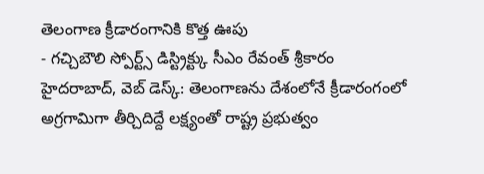తెలంగాణ క్రీడారంగానికి కొత్త ఊపు
- గచ్చిబౌలి స్పోర్ట్స్ డిస్ట్రిక్ట్కు సీఎం రేవంత్ శ్రీకారం
హైదరాబాద్, వెబ్ డెస్క్: తెలంగాణను దేశంలోనే క్రీడారంగంలో అగ్రగామిగా తీర్చిదిద్దే లక్ష్యంతో రాష్ట్ర ప్రభుత్వం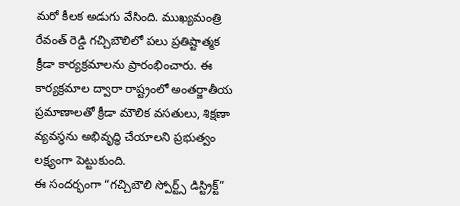మరో కీలక అడుగు వేసింది. ముఖ్యమంత్రి రేవంత్ రెడ్డి గచ్చిబౌలిలో పలు ప్రతిష్టాత్మక క్రీడా కార్యక్రమాలను ప్రారంభించారు. ఈ కార్యక్రమాల ద్వారా రాష్ట్రంలో అంతర్జాతీయ ప్రమాణాలతో క్రీడా మౌలిక వసతులు, శిక్షణా వ్యవస్థను అభివృద్ధి చేయాలని ప్రభుత్వం లక్ష్యంగా పెట్టుకుంది.
ఈ సందర్భంగా “గచ్చిబౌలి స్పోర్ట్స్ డిస్ట్రిక్ట్”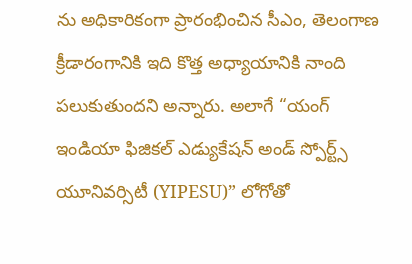ను అధికారికంగా ప్రారంభించిన సీఎం, తెలంగాణ క్రీడారంగానికి ఇది కొత్త అధ్యాయానికి నాంది పలుకుతుందని అన్నారు. అలాగే “యంగ్ ఇండియా ఫిజికల్ ఎడ్యుకేషన్ అండ్ స్పోర్ట్స్ యూనివర్సిటీ (YIPESU)” లోగోతో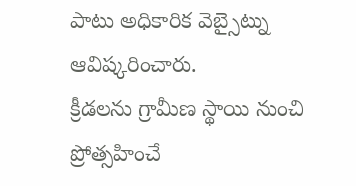పాటు అధికారిక వెబ్సైట్ను ఆవిష్కరించారు.
క్రీడలను గ్రామీణ స్థాయి నుంచి ప్రోత్సహించే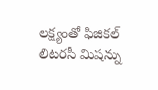లక్ష్యంతో ఫిజికల్ లిటరసీ మిషన్ను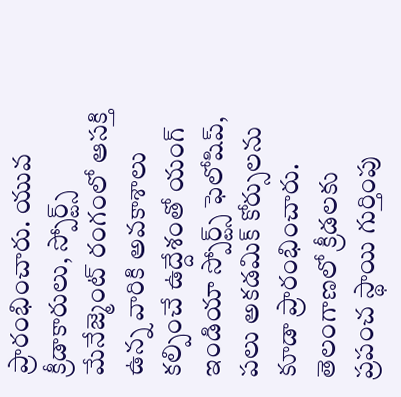ప్రారంభించారు. యువ క్రీడాకారులు, స్పోర్ట్స్ మేనేజ్మెంట్ రంగంలో ఆసక్తి ఉన్న వారికి అవకాశాలు కల్పించే ఉద్దేశంతో యంగ్ ఇండియా స్పోర్ట్స్ ఫెలోషిప్, పలు అకడమిక్ కోర్సులను కూడా ప్రారంభించారు.
తెలంగాణలో క్రీడలకు ప్రపంచ స్థాయి గుర్తింపు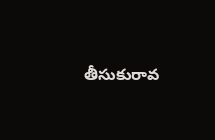తీసుకురావ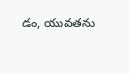డం, యువతను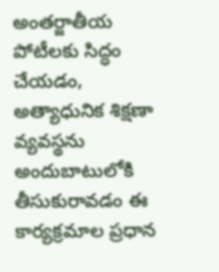అంతర్జాతీయ పోటీలకు సిద్ధం చేయడం, అత్యాధునిక శిక్షణా వ్యవస్థను అందుబాటులోకి తీసుకురావడం ఈ కార్యక్రమాల ప్రధాన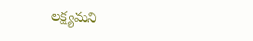లక్ష్యమని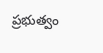ప్రభుత్వం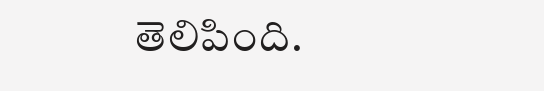తెలిపింది.